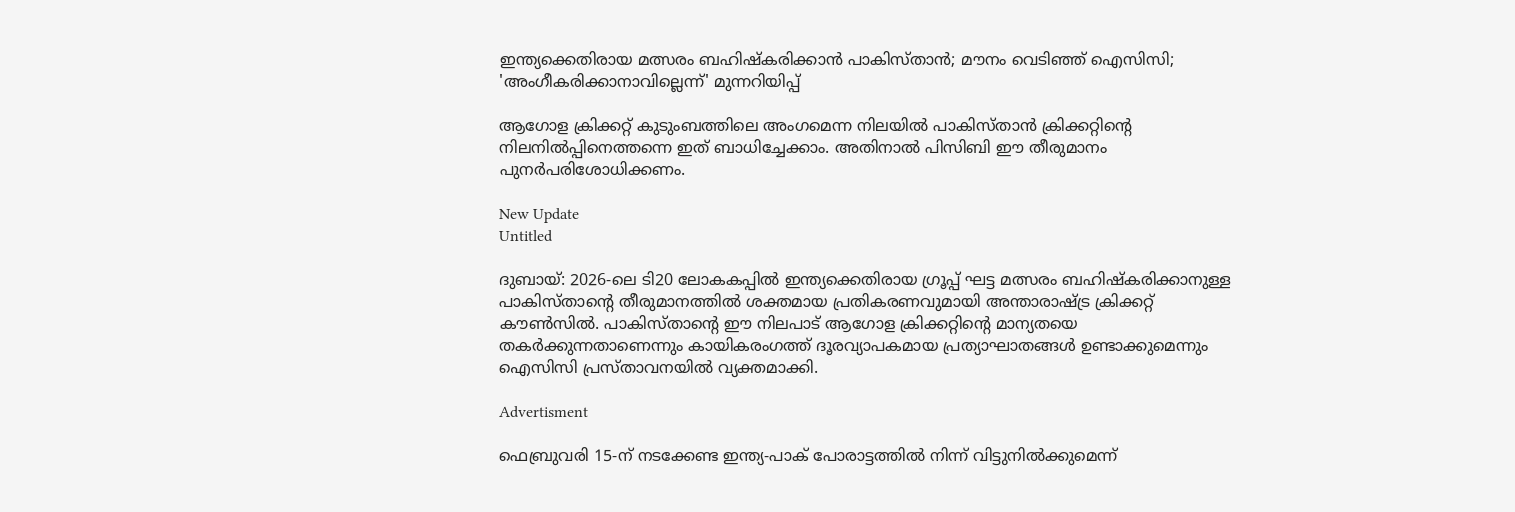ഇന്ത്യക്കെതിരായ മത്സരം ബഹിഷ്കരിക്കാൻ പാകിസ്താൻ; മൗനം വെടിഞ്ഞ് ഐസിസി; 'അംഗീകരിക്കാനാവില്ലെന്ന്' മുന്നറിയിപ്പ്

ആഗോള ക്രിക്കറ്റ് കുടുംബത്തിലെ അംഗമെന്ന നിലയില്‍ പാകിസ്താന്‍ ക്രിക്കറ്റിന്റെ നിലനില്‍പ്പിനെത്തന്നെ ഇത് ബാധിച്ചേക്കാം. അതിനാല്‍ പിസിബി ഈ തീരുമാനം പുനര്‍പരിശോധിക്കണം.

New Update
Untitled

ദുബായ്: 2026-ലെ ടി20 ലോകകപ്പില്‍ ഇന്ത്യക്കെതിരായ ഗ്രൂപ്പ് ഘട്ട മത്സരം ബഹിഷ്‌കരിക്കാനുള്ള പാകിസ്താന്റെ തീരുമാനത്തില്‍ ശക്തമായ പ്രതികരണവുമായി അന്താരാഷ്ട്ര ക്രിക്കറ്റ് കൗണ്‍സില്‍. പാകിസ്താന്റെ ഈ നിലപാട് ആഗോള ക്രിക്കറ്റിന്റെ മാന്യതയെ തകര്‍ക്കുന്നതാണെന്നും കായികരംഗത്ത് ദൂരവ്യാപകമായ പ്രത്യാഘാതങ്ങള്‍ ഉണ്ടാക്കുമെന്നും ഐസിസി പ്രസ്താവനയില്‍ വ്യക്തമാക്കി.

Advertisment

ഫെബ്രുവരി 15-ന് നടക്കേണ്ട ഇന്ത്യ-പാക് പോരാട്ടത്തില്‍ നിന്ന് വിട്ടുനില്‍ക്കുമെന്ന്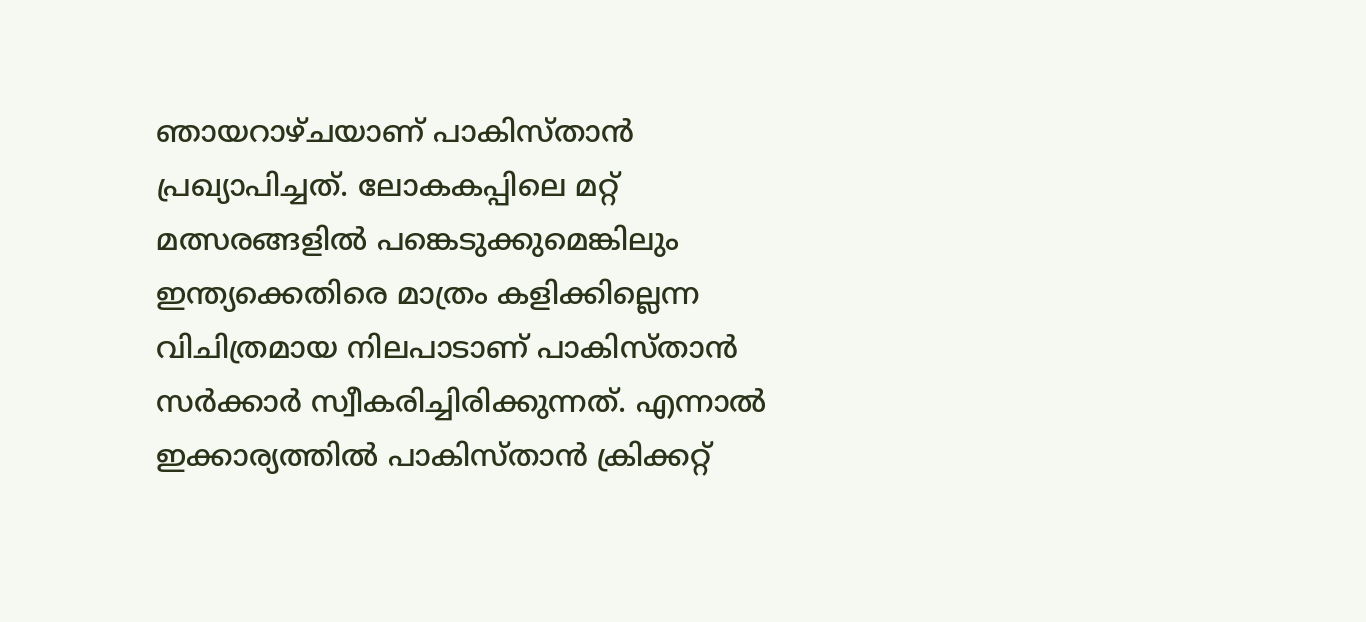ഞായറാഴ്ചയാണ് പാകിസ്താന്‍ പ്രഖ്യാപിച്ചത്. ലോകകപ്പിലെ മറ്റ് മത്സരങ്ങളില്‍ പങ്കെടുക്കുമെങ്കിലും ഇന്ത്യക്കെതിരെ മാത്രം കളിക്കില്ലെന്ന വിചിത്രമായ നിലപാടാണ് പാകിസ്താന്‍ സര്‍ക്കാര്‍ സ്വീകരിച്ചിരിക്കുന്നത്. എന്നാല്‍ ഇക്കാര്യത്തില്‍ പാകിസ്താന്‍ ക്രിക്കറ്റ്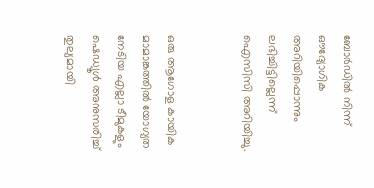ബോര്‍ഡില്‍ നിന്ന് ഔദ്യോഗിക അറിയിപ്പൊന്നും ലഭിച്ചിട്ടില്ലെന്ന് ഐസിസി അറിയിച്ചു.


ഒരു ആഗോള കായിക മാമാങ്കത്തില്‍ യോഗ്യത നേടിയ എല്ലാ ടീമുകളും ഷെഡ്യൂള്‍ അനുസരിച്ച് തുല്യമായി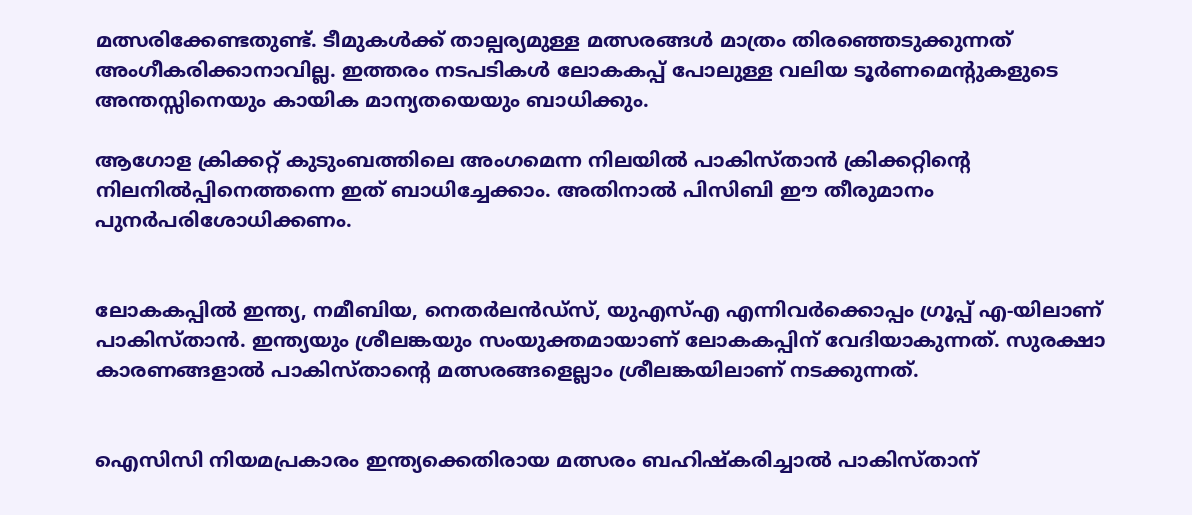മത്സരിക്കേണ്ടതുണ്ട്. ടീമുകള്‍ക്ക് താല്പര്യമുള്ള മത്സരങ്ങള്‍ മാത്രം തിരഞ്ഞെടുക്കുന്നത് അംഗീകരിക്കാനാവില്ല. ഇത്തരം നടപടികള്‍ ലോകകപ്പ് പോലുള്ള വലിയ ടൂര്‍ണമെന്റുകളുടെ അന്തസ്സിനെയും കായിക മാന്യതയെയും ബാധിക്കും.

ആഗോള ക്രിക്കറ്റ് കുടുംബത്തിലെ അംഗമെന്ന നിലയില്‍ പാകിസ്താന്‍ ക്രിക്കറ്റിന്റെ നിലനില്‍പ്പിനെത്തന്നെ ഇത് ബാധിച്ചേക്കാം. അതിനാല്‍ പിസിബി ഈ തീരുമാനം പുനര്‍പരിശോധിക്കണം.


ലോകകപ്പില്‍ ഇന്ത്യ, നമീബിയ, നെതര്‍ലന്‍ഡ്സ്, യുഎസ്എ എന്നിവര്‍ക്കൊപ്പം ഗ്രൂപ്പ് എ-യിലാണ് പാകിസ്താന്‍. ഇന്ത്യയും ശ്രീലങ്കയും സംയുക്തമായാണ് ലോകകപ്പിന് വേദിയാകുന്നത്. സുരക്ഷാ കാരണങ്ങളാല്‍ പാകിസ്താന്റെ മത്സരങ്ങളെല്ലാം ശ്രീലങ്കയിലാണ് നടക്കുന്നത്.


ഐസിസി നിയമപ്രകാരം ഇന്ത്യക്കെതിരായ മത്സരം ബഹിഷ്‌കരിച്ചാല്‍ പാകിസ്താന്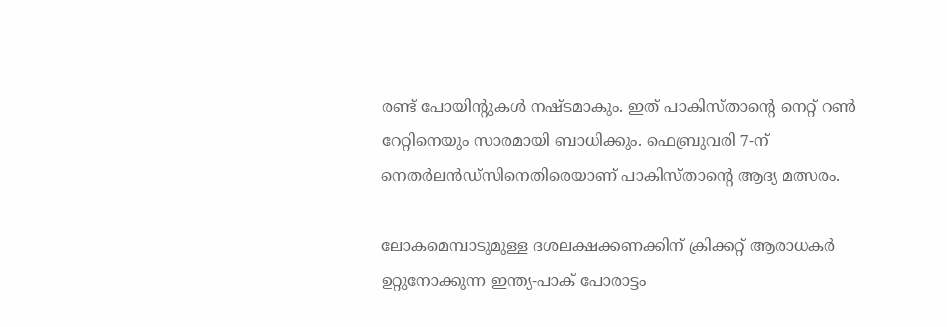രണ്ട് പോയിന്റുകള്‍ നഷ്ടമാകും. ഇത് പാകിസ്താന്റെ നെറ്റ് റണ്‍ റേറ്റിനെയും സാരമായി ബാധിക്കും. ഫെബ്രുവരി 7-ന് നെതര്‍ലന്‍ഡ്സിനെതിരെയാണ് പാകിസ്താന്റെ ആദ്യ മത്സരം.

ലോകമെമ്പാടുമുള്ള ദശലക്ഷക്കണക്കിന് ക്രിക്കറ്റ് ആരാധകര്‍ ഉറ്റുനോക്കുന്ന ഇന്ത്യ-പാക് പോരാട്ടം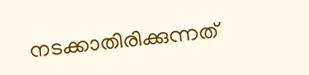നടക്കാതിരിക്കുന്നത്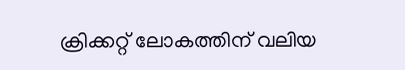ക്രിക്കറ്റ് ലോകത്തിന് വലിയ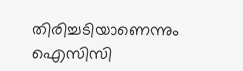തിരിച്ചടിയാണെന്നും ഐസിസി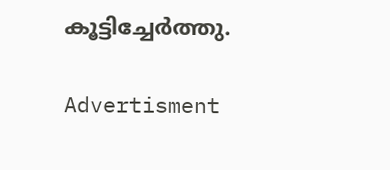കൂട്ടിച്ചേര്‍ത്തു.

Advertisment